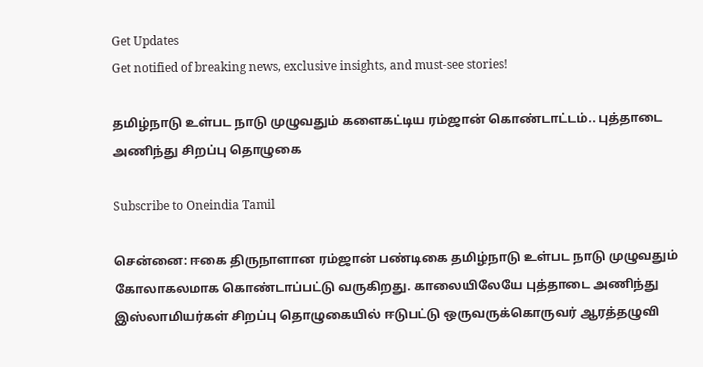Get Updates
Get notified of breaking news, exclusive insights, and must-see stories!

தமிழ்நாடு உள்பட நாடு முழுவதும் களைகட்டிய ரம்ஜான் கொண்டாட்டம்.. புத்தாடை அணிந்து சிறப்பு தொழுகை

Subscribe to Oneindia Tamil

சென்னை: ஈகை திருநாளான ரம்ஜான் பண்டிகை தமிழ்நாடு உள்பட நாடு முழுவதும் கோலாகலமாக கொண்டாப்பட்டு வருகிறது. காலையிலேயே புத்தாடை அணிந்து இஸ்லாமியர்கள் சிறப்பு தொழுகையில் ஈடுபட்டு ஒருவருக்கொருவர் ஆரத்தழுவி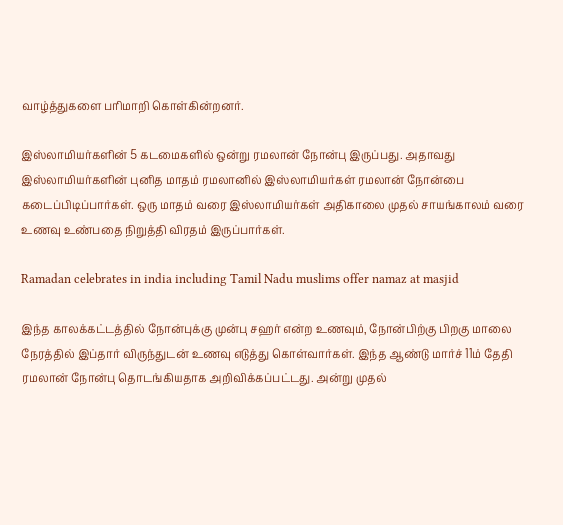வாழ்த்துகளை பரிமாறி கொள்கின்றனர்.

இஸ்லாமியர்களின் 5 கடமைகளில் ஒன்று ரமலான் நோன்பு இருப்பது. அதாவது இஸ்லாமியர்களின் புனித மாதம் ரமலானில் இஸ்லாமியர்கள் ரமலான் நோன்பை கடைப்பிடிப்பார்கள். ஒரு மாதம் வரை இஸ்லாமியர்கள் அதிகாலை முதல் சாயங்காலம் வரை உணவு உண்பதை நிறுத்தி விரதம் இருப்பார்கள்.

Ramadan celebrates in india including Tamil Nadu muslims offer namaz at masjid

இந்த காலக்கட்டத்தில் நோன்புக்கு முன்பு சஹர் என்ற உணவும், நோன்பிற்கு பிறகு மாலை நேரத்தில் இப்தார் விருந்துடன் உணவு எடுத்து கொள்வார்கள். இந்த ஆண்டு மார்ச் 11ம் தேதி ரமலான் நோன்பு தொடங்கியதாக அறிவிக்கப்பட்டது. அன்று முதல்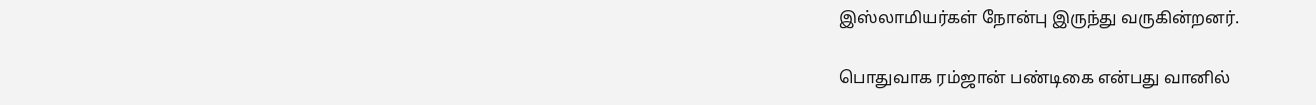இஸ்லாமியர்கள் நோன்பு இருந்து வருகின்றனர்.

பொதுவாக ரம்ஜான் பண்டிகை என்பது வானில்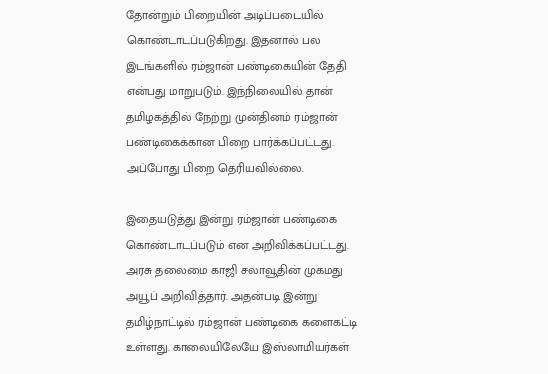தோன்றும் பிறையின் அடிப்படையில் கொண்டாடப்படுகிறது. இதனால் பல இடங்களில் ரம்ஜான் பண்டிகையின் தேதி என்பது மாறுபடும். இந்நிலையில் தான் தமிழகத்தில் நேற்று முன்தினம் ரம்ஜான் பண்டிகைக்கான பிறை பார்க்கப்பட்டது. அப்போது பிறை தெரியவில்லை.

இதையடுத்து இன்று ரம்ஜான் பண்டிகை கொண்டாடப்படும் என அறிவிக்கப்பட்டது. அரசு தலைமை காஜி சலாவூதின் முகமது அயூப் அறிவித்தார். அதன்படி இன்று தமிழ்நாட்டில் ரம்ஜான் பண்டிகை களைகட்டி உள்ளது. காலையிலேயே இஸ்லாமியர்கள்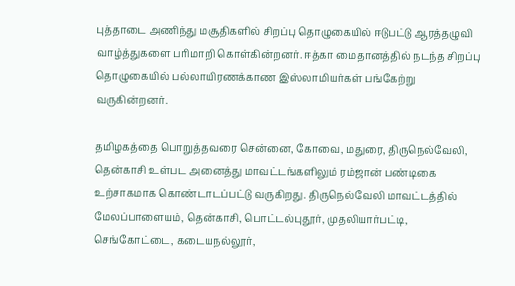புத்தாடை அணிந்து மசூதிகளில் சிறப்பு தொழுகையில் ஈடுபட்டு ஆரத்தழுவி வாழ்த்துகளை பரிமாறி கொள்கின்றனர். ஈத்கா மைதானத்தில் நடந்த சிறப்பு தொழுகையில் பல்லாயிரணக்காண இஸ்லாமியர்கள் பங்கேற்று வருகின்றனர்.

தமிழகத்தை பொறுத்தவரை சென்னை, கோவை, மதுரை, திருநெல்வேலி, தென்காசி உள்பட அனைத்து மாவட்டங்களிலும் ரம்ஜான் பண்டிகை உற்சாகமாக கொண்டாடப்பட்டு வருகிறது. திருநெல்வேலி மாவட்டத்தில் மேலப்பாளையம், தென்காசி, பொட்டல்புதூர், முதலியார்பட்டி, செங்கோட்டை, கடையநல்லூர்,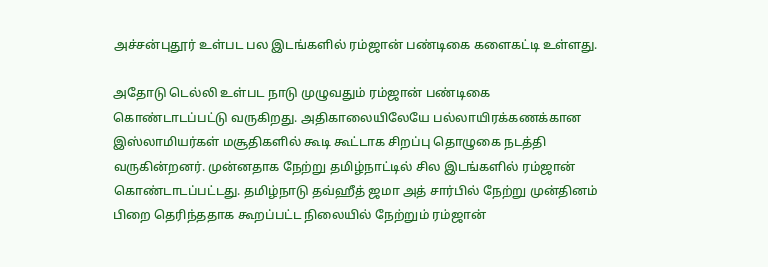அச்சன்புதூர் உள்பட பல இடங்களில் ரம்ஜான் பண்டிகை களைகட்டி உள்ளது.

அதோடு டெல்லி உள்பட நாடு முழுவதும் ரம்ஜான் பண்டிகை கொண்டாடப்பட்டு வருகிறது. அதிகாலையிலேயே பல்லாயிரக்கணக்கான இஸ்லாமியர்கள் மசூதிகளில் கூடி கூட்டாக சிறப்பு தொழுகை நடத்தி வருகின்றனர். முன்னதாக நேற்று தமிழ்நாட்டில் சில இடங்களில் ரம்ஜான் கொண்டாடப்பட்டது. தமிழ்நாடு தவ்ஹீத் ஜமா அத் சார்பில் நேற்று முன்தினம் பிறை தெரிந்ததாக கூறப்பட்ட நிலையில் நேற்றும் ரம்ஜான்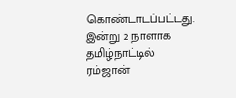கொண்டாடப்பட்டது. இன்று 2 நாளாக தமிழ்நாட்டில் ரம்ஜான்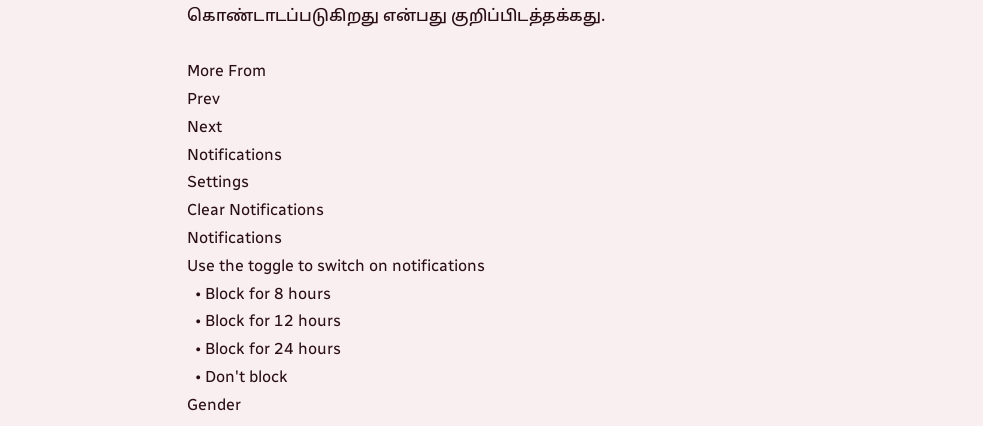கொண்டாடப்படுகிறது என்பது குறிப்பிடத்தக்கது.

More From
Prev
Next
Notifications
Settings
Clear Notifications
Notifications
Use the toggle to switch on notifications
  • Block for 8 hours
  • Block for 12 hours
  • Block for 24 hours
  • Don't block
Gender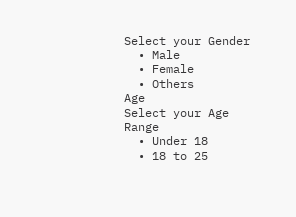Select your Gender
  • Male
  • Female
  • Others
Age
Select your Age Range
  • Under 18
  • 18 to 25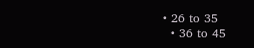• 26 to 35
  • 36 to 45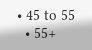• 45 to 55
  • 55+